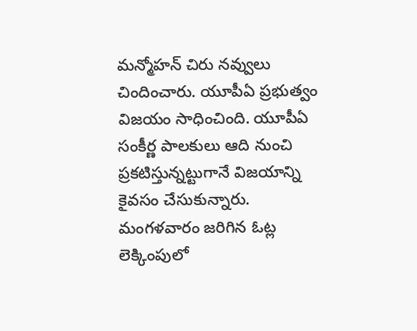మన్మోహన్ చిరు నవ్వులు చిందించారు. యూపీఏ ప్రభుత్వం విజయం సాధించింది. యూపీఏ సంకీర్ణ పాలకులు ఆది నుంచి ప్రకటిస్తున్నట్టుగానే విజయాన్ని కైవసం చేసుకున్నారు. మంగళవారం జరిగిన ఓట్ల లెక్కింపులో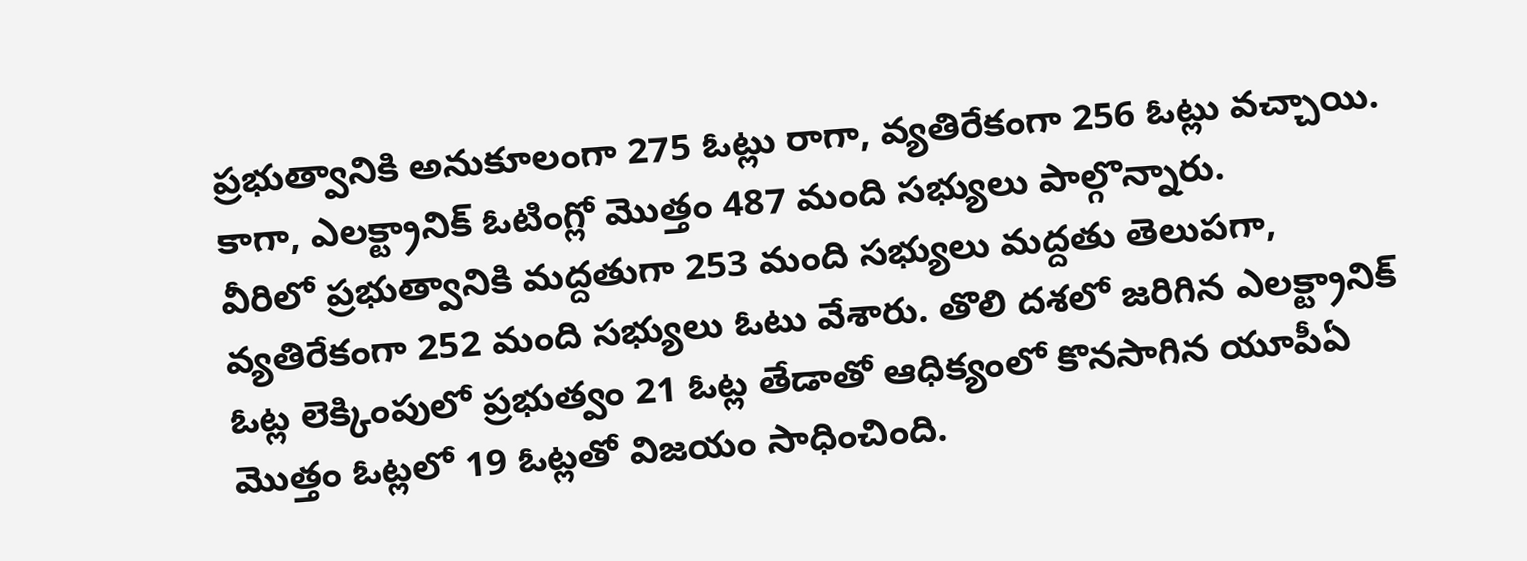ప్రభుత్వానికి అనుకూలంగా 275 ఓట్లు రాగా, వ్యతిరేకంగా 256 ఓట్లు వచ్చాయి. కాగా, ఎలక్ట్రానిక్ ఓటింగ్లో మొత్తం 487 మంది సభ్యులు పాల్గొన్నారు.
వీరిలో ప్రభుత్వానికి మద్దతుగా 253 మంది సభ్యులు మద్దతు తెలుపగా, వ్యతిరేకంగా 252 మంది సభ్యులు ఓటు వేశారు. తొలి దశలో జరిగిన ఎలక్ట్రానిక్ ఓట్ల లెక్కింపులో ప్రభుత్వం 21 ఓట్ల తేడాతో ఆధిక్యంలో కొనసాగిన యూపీఏ మొత్తం ఓట్లలో 19 ఓట్లతో విజయం సాధించింది.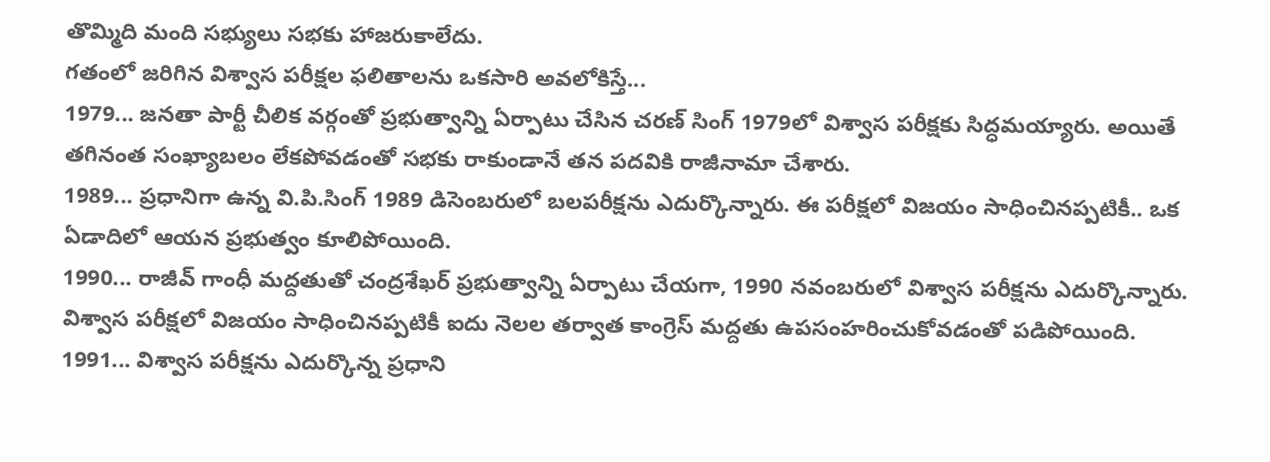తొమ్మిది మంది సభ్యులు సభకు హాజరుకాలేదు.
గతంలో జరిగిన విశ్వాస పరీక్షల ఫలితాలను ఒకసారి అవలోకిస్తే...
1979... జనతా పార్టీ చీలిక వర్గంతో ప్రభుత్వాన్ని ఏర్పాటు చేసిన చరణ్ సింగ్ 1979లో విశ్వాస పరీక్షకు సిద్ధమయ్యారు. అయితే తగినంత సంఖ్యాబలం లేకపోవడంతో సభకు రాకుండానే తన పదవికి రాజీనామా చేశారు.
1989... ప్రధానిగా ఉన్న వి.పి.సింగ్ 1989 డిసెంబరులో బలపరీక్షను ఎదుర్కొన్నారు. ఈ పరీక్షలో విజయం సాధించినప్పటికీ.. ఒక ఏడాదిలో ఆయన ప్రభుత్వం కూలిపోయింది.
1990... రాజీవ్ గాంధీ మద్దతుతో చంద్రశేఖర్ ప్రభుత్వాన్ని ఏర్పాటు చేయగా, 1990 నవంబరులో విశ్వాస పరీక్షను ఎదుర్కొన్నారు. విశ్వాస పరీక్షలో విజయం సాధించినప్పటికీ ఐదు నెలల తర్వాత కాంగ్రెస్ మద్దతు ఉపసంహరించుకోవడంతో పడిపోయింది.
1991... విశ్వాస పరీక్షను ఎదుర్కొన్న ప్రధాని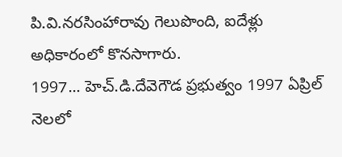పి.వి.నరసింహారావు గెలుపొంది, ఐదేళ్లు అధికారంలో కొనసాగారు.
1997... హెచ్.డి.దేవెగౌడ ప్రభుత్వం 1997 ఏప్రిల్ నెలలో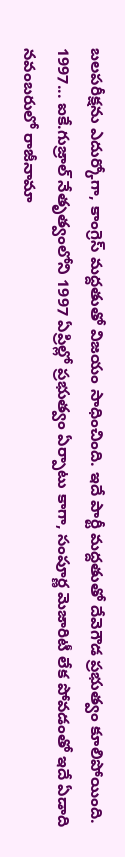బలపరీక్షను ఎదుర్కోగా, కాంగ్రెస్ మద్దతుతో విజయం సాధించింది. ఇదే పార్టీ మద్దతుతో దేవెగౌడ ప్రభుత్వం కూలిపోయింది.
1997... ఐకే.గుజ్రాల్ నేతృత్వంలోని 1997 ఏప్రిల్లో ప్రభుత్వం ఏర్పాటు కాగా, సంపూర్ణ మెజారిటీ లేక పోవడంతో ఇదే ఏడాది నవంబరులో రాజీనామా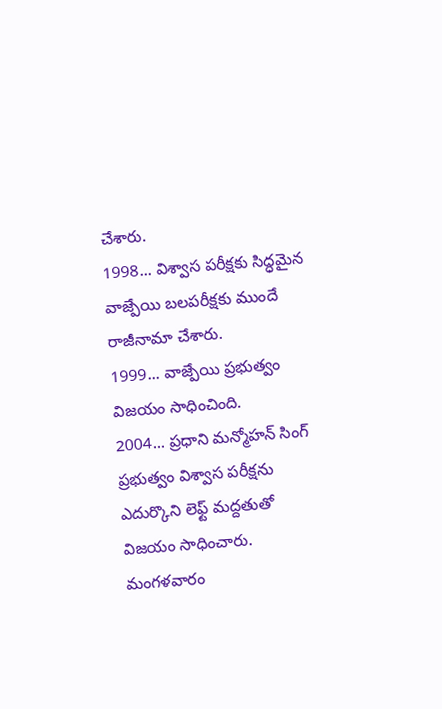చేశారు.
1998... విశ్వాస పరీక్షకు సిద్ధమైన వాజ్పేయి బలపరీక్షకు ముందే రాజీనామా చేశారు.
1999... వాజ్పేయి ప్రభుత్వం విజయం సాధించింది.
2004... ప్రధాని మన్మోహన్ సింగ్ ప్రభుత్వం విశ్వాస పరీక్షను ఎదుర్కొని లెఫ్ట్ మద్దతుతో విజయం సాధించారు. మంగళవారం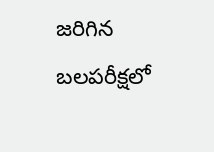జరిగిన బలపరీక్షలో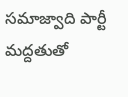సమాజ్వాది పార్టీ మద్దతుతో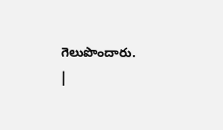గెలుపొందారు.
|